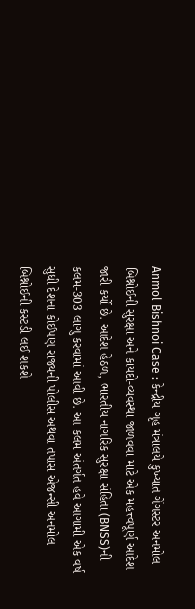Anmol Bishnoi Case : કેન્દ્રીય ગૃહ મંત્રાલયે કુખ્યાત ગેંગસ્ટર અનમોલ બિશ્નોઈની સુરક્ષા અને કાયદો-વ્યવસ્થા જાળવવા માટે એક મહત્ત્વપૂર્ણ આદેશ જારી કર્યો છે. આદેશ હેઠળ, ભારતીય નાગરિક સુરક્ષા સંહિતા (BNSS)ની કલમ-303 લાગુ કરવામાં આવી છે. આ કલમ અંતર્ગત હવે આગામી એક વર્ષ સુધી દેશના કોઈપણ રાજ્યની પોલીસ અથવા તપાસ એજન્સી અનમોલ બિશ્નોઈની કસ્ટડી લઈ શકશે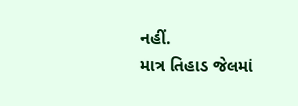નહીં.
માત્ર તિહાડ જેલમાં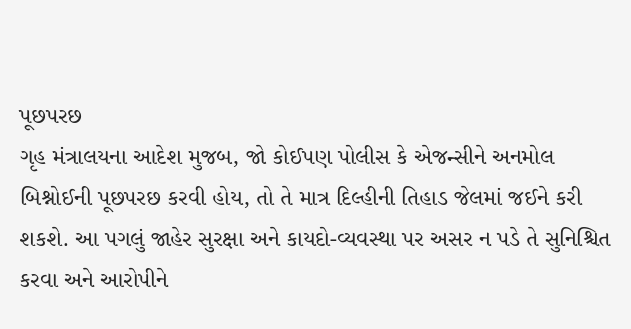પૂછપરછ
ગૃહ મંત્રાલયના આદેશ મુજબ, જો કોઈપણ પોલીસ કે એજન્સીને અનમોલ બિશ્નોઈની પૂછપરછ કરવી હોય, તો તે માત્ર દિલ્હીની તિહાડ જેલમાં જઈને કરી શકશે. આ પગલું જાહેર સુરક્ષા અને કાયદો-વ્યવસ્થા પર અસર ન પડે તે સુનિશ્ચિત કરવા અને આરોપીને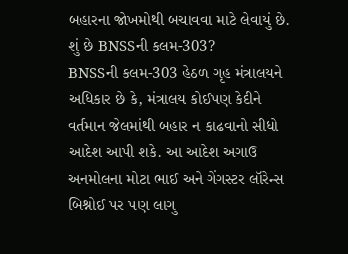બહારના જોખમોથી બચાવવા માટે લેવાયું છે.
શું છે BNSSની કલમ-303?
BNSSની કલમ-303 હેઠળ ગૃહ મંત્રાલયને અધિકાર છે કે, મંત્રાલય કોઈપણ કેદીને વર્તમાન જેલમાંથી બહાર ન કાઢવાનો સીધો આદેશ આપી શકે. આ આદેશ અગાઉ અનમોલના મોટા ભાઈ અને ગેંગસ્ટર લૉરેન્સ બિશ્નોઈ પર પણ લાગુ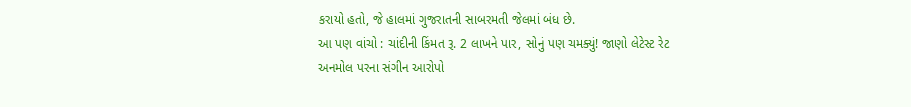કરાયો હતો, જે હાલમાં ગુજરાતની સાબરમતી જેલમાં બંધ છે.
આ પણ વાંચો : ચાંદીની કિંમત રૂ. 2 લાખને પાર, સોનું પણ ચમક્યું! જાણો લેટેસ્ટ રેટ
અનમોલ પરના સંગીન આરોપો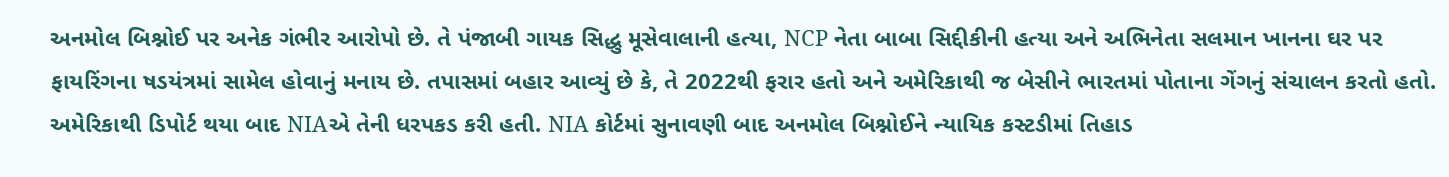અનમોલ બિશ્નોઈ પર અનેક ગંભીર આરોપો છે. તે પંજાબી ગાયક સિદ્ધુ મૂસેવાલાની હત્યા, NCP નેતા બાબા સિદ્દીકીની હત્યા અને અભિનેતા સલમાન ખાનના ઘર પર ફાયરિંગના ષડયંત્રમાં સામેલ હોવાનું મનાય છે. તપાસમાં બહાર આવ્યું છે કે, તે 2022થી ફરાર હતો અને અમેરિકાથી જ બેસીને ભારતમાં પોતાના ગેંગનું સંચાલન કરતો હતો. અમેરિકાથી ડિપોર્ટ થયા બાદ NIAએ તેની ધરપકડ કરી હતી. NIA કોર્ટમાં સુનાવણી બાદ અનમોલ બિશ્નોઈને ન્યાયિક કસ્ટડીમાં તિહાડ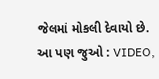જેલમાં મોકલી દેવાયો છે.
આ પણ જુઓ : VIDEO,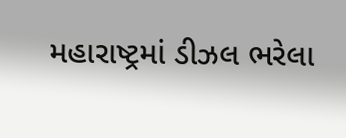મહારાષ્ટ્રમાં ડીઝલ ભરેલા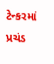ટેન્કરમાં પ્રચંડ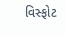વિસ્ફોટ